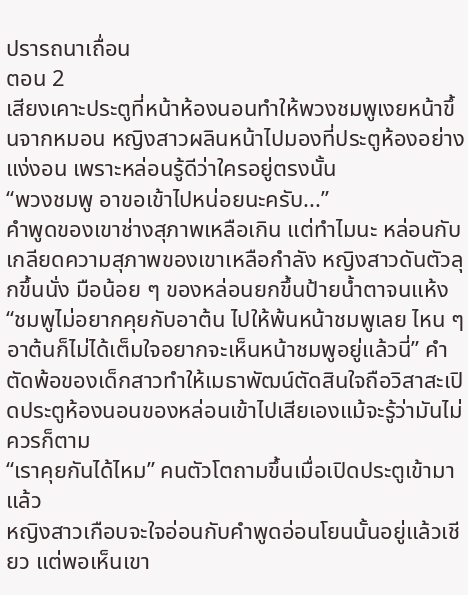ปรารถนาเถื่อน
ตอน 2
เสียงเคาะประตูที่หน้าห้องนอนทำให้พวงชมพูเงยหน้าขึ้นจากหมอน หญิงสาวผลินหน้าไปมองที่ประตูห้องอย่างแง่งอน เพราะหล่อนรู้ดีว่าใครอยู่ตรงนั้น
“พวงชมพู อาขอเข้าไปหน่อยนะครับ...”
คำพูดของเขาช่างสุภาพเหลือเกิน แต่ทำไมนะ หล่อนกับเกลียดความสุภาพของเขาเหลือกำลัง หญิงสาวดันตัวลุกขึ้นนั่ง มือน้อย ๆ ของหล่อนยกขึ้นป้ายน้ำตาจนแห้ง
“ชมพูไม่อยากคุยกับอาต้น ไปให้พ้นหน้าชมพูเลย ไหน ๆ อาต้นก็ไม่ได้เต็มใจอยากจะเห็นหน้าชมพูอยู่แล้วนี่” คำตัดพ้อของเด็กสาวทำให้เมธาพัฒน์ตัดสินใจถือวิสาสะเปิดประตูห้องนอนของหล่อนเข้าไปเสียเองแม้จะรู้ว่ามันไม่ควรก็ตาม
“เราคุยกันได้ไหม” คนตัวโตถามขึ้นเมื่อเปิดประตูเข้ามาแล้ว
หญิงสาวเกือบจะใจอ่อนกับคำพูดอ่อนโยนนั้นอยู่แล้วเชียว แต่พอเห็นเขา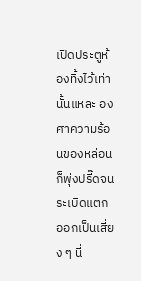เปิดประตูห้องทิ้งไว้เท่านั้นแหละ องศาความร้อนของหล่อนก็พุ่งปรี๊ดจนระเบิดแตกออกเป็นเสี่ยง ๆ นี่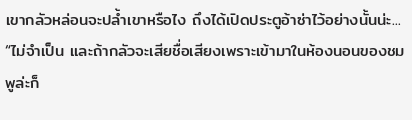เขากลัวหล่อนจะปล้ำเขาหรือไง ถึงได้เปิดประตูอ้าซ่าไว้อย่างนั้นน่ะ...
“ไม่จำเป็น และถ้ากลัวจะเสียชื่อเสียงเพราะเข้ามาในห้องนอนของชมพูล่ะก็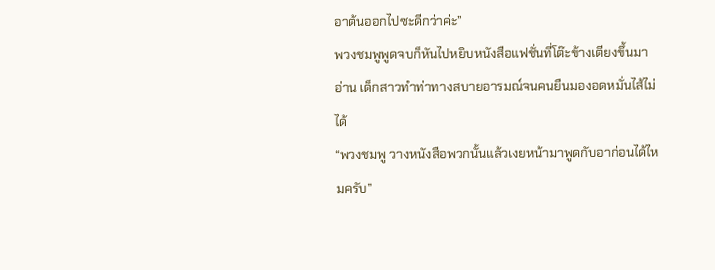อาต้นออกไปซะดีกว่าค่ะ”
พวงชมพูพูดจบก็หันไปหยิบหนังสือแฟชั่นที่โต๊ะข้างเตียงขึ้นมาอ่าน เด็กสาวทำท่าทางสบายอารมณ์จนคนยืนมองอดหมั่นไส้ไม่ได้
“พวงชมพู วางหนังสือพวกนั้นแล้วเงยหน้ามาพูดกับอาก่อนได้ไหมครับ”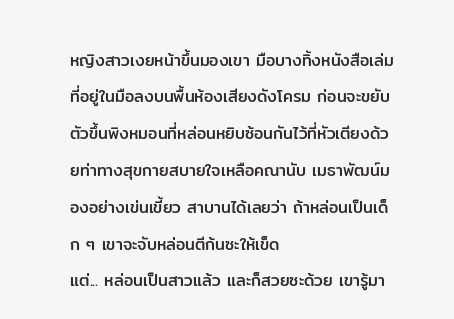หญิงสาวเงยหน้าขึ้นมองเขา มือบางทิ้งหนังสือเล่มที่อยู่ในมือลงบนพื้นห้องเสียงดังโครม ก่อนจะขยับตัวขึ้นพิงหมอนที่หล่อนหยิบซ้อนกันไว้ที่หัวเตียงด้วยท่าทางสุขกายสบายใจเหลือคณานับ เมธาพัฒน์มองอย่างเข่นเขี้ยว สาบานได้เลยว่า ถ้าหล่อนเป็นเด็ก ๆ เขาจะจับหล่อนตีก้นซะให้เข็ด
แต่... หล่อนเป็นสาวแล้ว และก็สวยซะด้วย เขารู้มา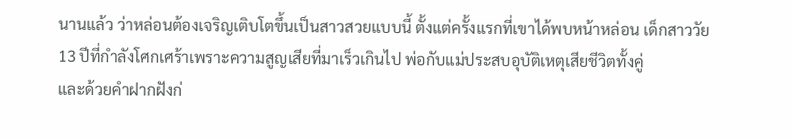นานแล้ว ว่าหล่อนต้องเจริญเติบโตขึ้นเป็นสาวสวยแบบนี้ ตั้งแต่ครั้งแรกที่เขาได้พบหน้าหล่อน เด็กสาววัย 13 ปีที่กำลังโศกเศร้าเพราะความสูญเสียที่มาเร็วเกินไป พ่อกับแม่ประสบอุบัติเหตุเสียชีวิตทั้งคู่
และด้วยคำฝากฝังก่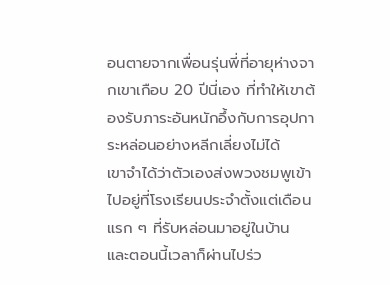อนตายจากเพื่อนรุ่นพี่ที่อายุห่างจากเขาเกือบ 20 ปีนี่เอง ที่ทำให้เขาต้องรับภาระอันหนักอึ้งกับการอุปการะหล่อนอย่างหลีกเลี่ยงไม่ได้
เขาจำได้ว่าตัวเองส่งพวงชมพูเข้าไปอยู่ที่โรงเรียนประจำตั้งแต่เดือนแรก ๆ ที่รับหล่อนมาอยู่ในบ้าน และตอนนี้เวลาก็ผ่านไปร่ว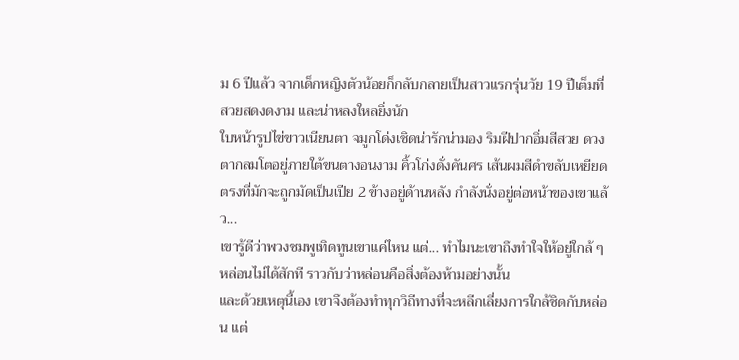ม 6 ปีแล้ว จากเด็กหญิงตัวน้อยก็กลับกลายเป็นสาวแรกรุ่นวัย 19 ปีเต็มที่สวยสดงดงาม และน่าหลงใหลยิ่งนัก
ใบหน้ารูปไข่ขาวเนียนตา จมูกโด่งเชิดน่ารักน่ามอง ริมฝีปากอิ่มสีสวย ดวงตากลมโตอยู่ภายใต้ขนตางอนงาม คิ้วโก่งดั่งคันศร เส้นผมสีดำขลับเหยียดตรงที่มักจะถูกมัดเป็นเปีย 2 ข้างอยู่ด้านหลัง กำลังนั่งอยู่ต่อหน้าของเขาแล้ว...
เขารู้ดีว่าพวงชมพูเทิดทูนเขาแค่ไหน แต่... ทำไมนะเขาถึงทำใจให้อยู่ใกล้ ๆ หล่อนไม่ได้สักที ราวกับว่าหล่อนคือสิ่งต้องห้ามอย่างนั้น
และด้วยเหตุนี้เอง เขาจึงต้องทำทุกวิถีทางที่จะหลีกเลี่ยงการใกล้ชิดกับหล่อน แต่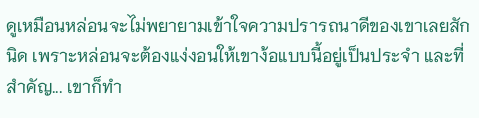ดูเหมือนหล่อนจะไม่พยายามเข้าใจความปรารถนาดีของเขาเลยสักนิด เพราะหล่อนจะต้องแง่งอนให้เขาง้อแบบนี้อยู่เป็นประจำ และที่สำคัญ... เขาก็ทำ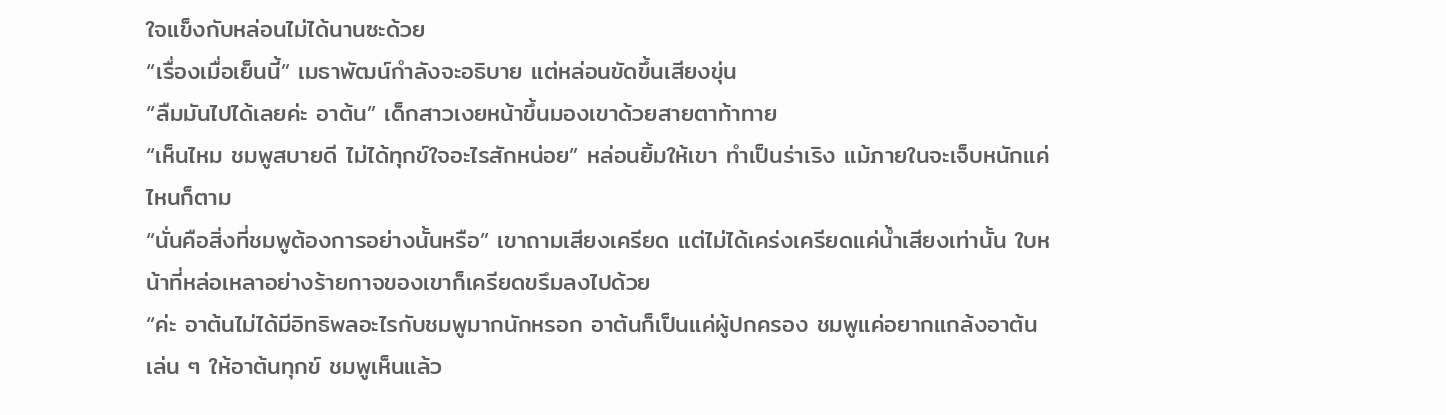ใจแข็งกับหล่อนไม่ได้นานซะด้วย
“เรื่องเมื่อเย็นนี้” เมธาพัฒน์กำลังจะอธิบาย แต่หล่อนขัดขึ้นเสียงขุ่น
“ลืมมันไปได้เลยค่ะ อาต้น” เด็กสาวเงยหน้าขึ้นมองเขาด้วยสายตาท้าทาย
“เห็นไหม ชมพูสบายดี ไม่ได้ทุกข์ใจอะไรสักหน่อย” หล่อนยิ้มให้เขา ทำเป็นร่าเริง แม้ภายในจะเจ็บหนักแค่ไหนก็ตาม
“นั่นคือสิ่งที่ชมพูต้องการอย่างนั้นหรือ” เขาถามเสียงเครียด แต่ไม่ได้เคร่งเครียดแค่น้ำเสียงเท่านั้น ใบหน้าที่หล่อเหลาอย่างร้ายกาจของเขาก็เครียดขรึมลงไปด้วย
“ค่ะ อาต้นไม่ได้มีอิทธิพลอะไรกับชมพูมากนักหรอก อาต้นก็เป็นแค่ผู้ปกครอง ชมพูแค่อยากแกล้งอาต้นเล่น ๆ ให้อาต้นทุกข์ ชมพูเห็นแล้ว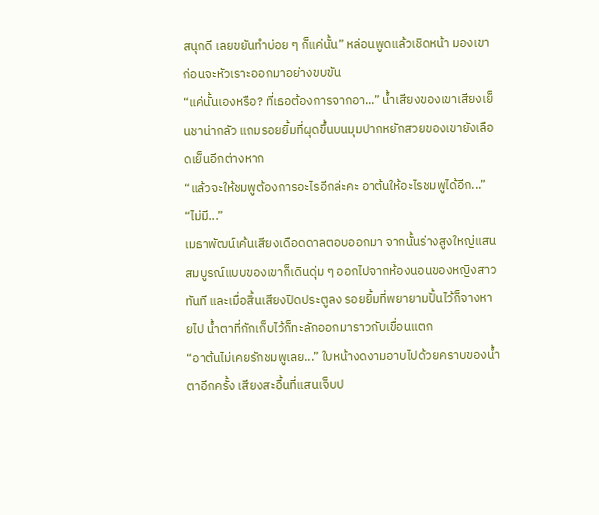สนุกดี เลยขยันทำบ่อย ๆ ก็แค่นั้น” หล่อนพูดแล้วเชิดหน้า มองเขาก่อนจะหัวเราะออกมาอย่างขบขัน
“แค่นั้นเองหรือ? ที่เธอต้องการจากอา...” น้ำเสียงของเขาเสียงเย็นชาน่ากลัว แถมรอยยิ้มที่ผุดขึ้นบนมุมปากหยักสวยของเขายังเลือดเย็นอีกต่างหาก
“แล้วจะให้ชมพูต้องการอะไรอีกล่ะคะ อาต้นให้อะไรชมพูได้อีก...”
“ไม่มี...”
เมธาพัฒน์เค้นเสียงเดือดดาลตอบออกมา จากนั้นร่างสูงใหญ่แสนสมบูรณ์แบบของเขาก็เดินดุ่ม ๆ ออกไปจากห้องนอนของหญิงสาวทันที และเมื่อสิ้นเสียงปิดประตูลง รอยยิ้มที่พยายามปั้นไว้ก็จางหายไป น้ำตาที่กักเก็บไว้ก็ทะลักออกมาราวกับเขื่อนแตก
“อาต้นไม่เคยรักชมพูเลย...” ใบหน้างดงามอาบไปด้วยคราบของน้ำตาอีกครั้ง เสียงสะอื้นที่แสนเจ็บป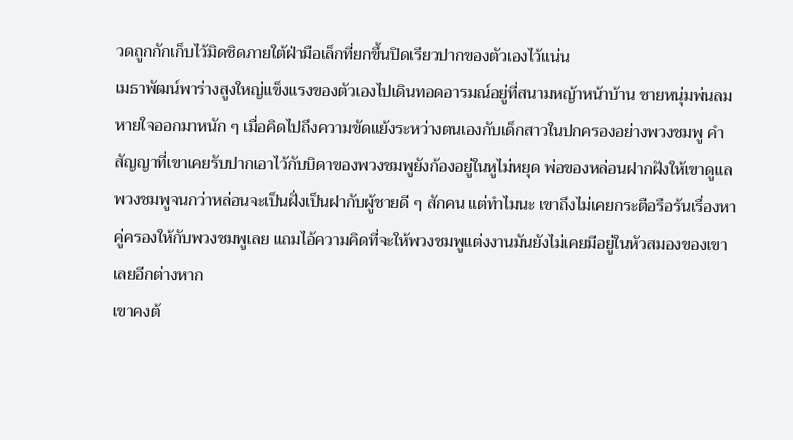วดถูกกักเก็บไว้มิดชิดภายใต้ฝ่ามือเล็กที่ยกขึ้นปิดเรียวปากของตัวเองไว้แน่น
เมธาพัฒน์พาร่างสูงใหญ่แข็งแรงของตัวเองไปเดินทอดอารมณ์อยู่ที่สนามหญ้าหน้าบ้าน ชายหนุ่มพ่นลมหายใจออกมาหนัก ๆ เมื่อคิดไปถึงความขัดแย้งระหว่างตนเองกับเด็กสาวในปกครองอย่างพวงชมพู คำสัญญาที่เขาเคยรับปากเอาไว้กับบิดาของพวงชมพูยังก้องอยู่ในหูไม่หยุด พ่อของหล่อนฝากฝังให้เขาดูแลพวงชมพูจนกว่าหล่อนจะเป็นฝั่งเป็นฝากับผู้ชายดี ๆ สักคน แต่ทำไมนะ เขาถึงไม่เคยกระตือรือร้นเรื่องหาคู่ครองให้กับพวงชมพูเลย แถมไอ้ความคิดที่จะให้พวงชมพูแต่งงานมันยังไม่เคยมีอยู่ในหัวสมองของเขาเลยอีกต่างหาก
เขาคงต้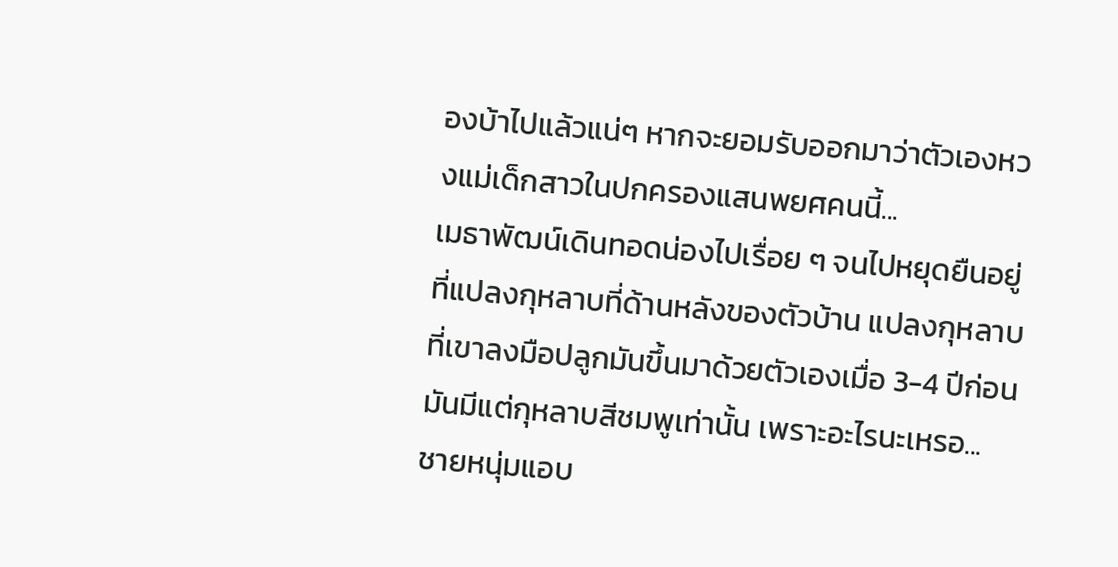องบ้าไปแล้วแน่ๆ หากจะยอมรับออกมาว่าตัวเองหวงแม่เด็กสาวในปกครองแสนพยศคนนี้...
เมธาพัฒน์เดินทอดน่องไปเรื่อย ๆ จนไปหยุดยืนอยู่ที่แปลงกุหลาบที่ด้านหลังของตัวบ้าน แปลงกุหลาบที่เขาลงมือปลูกมันขึ้นมาด้วยตัวเองเมื่อ 3-4 ปีก่อน มันมีแต่กุหลาบสีชมพูเท่านั้น เพราะอะไรนะเหรอ... ชายหนุ่มแอบ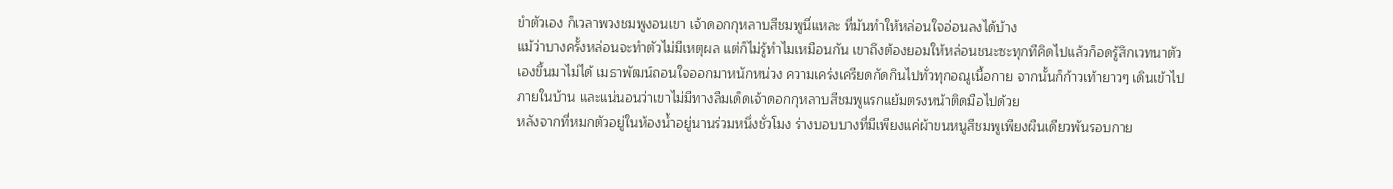ขำตัวเอง ก็เวลาพวงชมพูงอนเขา เจ้าดอกกุหลาบสีชมพูนี่แหละ ที่มันทำให้หล่อนใจอ่อนลงได้บ้าง
แม้ว่าบางครั้งหล่อนจะทำตัวไม่มีเหตุผล แต่ก็ไม่รู้ทำไมเหมือนกัน เขาถึงต้องยอมให้หล่อนชนะซะทุกทีคิดไปแล้วก็อดรู้สึกเวทนาตัวเองขึ้นมาไม่ได้ เมธาพัฒน์ถอนใจออกมาหนักหน่วง ความเคร่งเครียดกัดกินไปทั่วทุกอณูเนื้อกาย จากนั้นก็ก้าวเท้ายาวๆ เดินเข้าไปภายในบ้าน และแน่นอนว่าเขาไม่มีทางลืมเด็ดเจ้าดอกกุหลาบสีชมพูแรกแย้มตรงหน้าติดมือไปด้วย
หลังจากที่หมกตัวอยู่ในห้องน้ำอยู่นานร่วมหนึ่งชั่วโมง ร่างบอบบางที่มีเพียงแค่ผ้าขนหนูสีชมพูเพียงผืนเดียวพันรอบกาย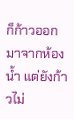ก็ก้าวออกมาจากห้องน้ำ แต่ยังก้าวไม่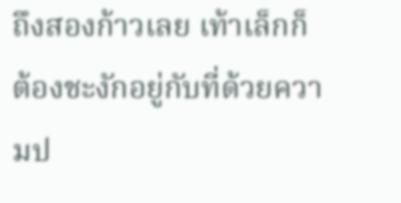ถึงสองก้าวเลย เท้าเล็กก็ต้องชะงักอยู่กับที่ด้วยความป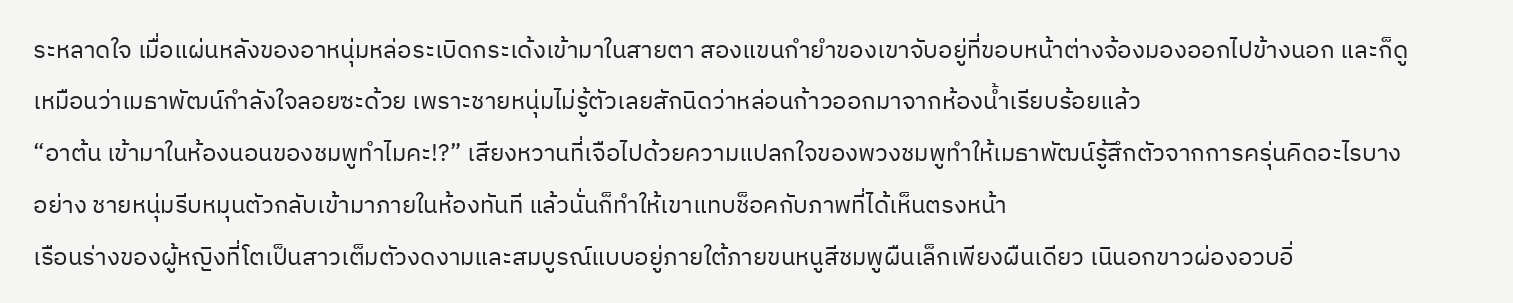ระหลาดใจ เมื่อแผ่นหลังของอาหนุ่มหล่อระเบิดกระเด้งเข้ามาในสายตา สองแขนกำยำของเขาจับอยู่ที่ขอบหน้าต่างจ้องมองออกไปข้างนอก และก็ดูเหมือนว่าเมธาพัฒน์กำลังใจลอยซะด้วย เพราะชายหนุ่มไม่รู้ตัวเลยสักนิดว่าหล่อนก้าวออกมาจากห้องน้ำเรียบร้อยแล้ว
“อาต้น เข้ามาในห้องนอนของชมพูทำไมคะ!?” เสียงหวานที่เจือไปด้วยความแปลกใจของพวงชมพูทำให้เมธาพัฒน์รู้สึกตัวจากการครุ่นคิดอะไรบางอย่าง ชายหนุ่มรีบหมุนตัวกลับเข้ามาภายในห้องทันที แล้วนั่นก็ทำให้เขาแทบช็อคกับภาพที่ได้เห็นตรงหน้า
เรือนร่างของผู้หญิงที่โตเป็นสาวเต็มตัวงดงามและสมบูรณ์แบบอยู่ภายใต้ภายขนหนูสีชมพูผืนเล็กเพียงผืนเดียว เนินอกขาวผ่องอวบอิ่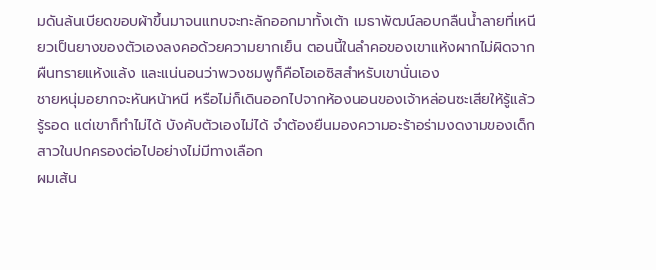มดันล้นเบียดขอบผ้าขึ้นมาจนแทบจะทะลักออกมาทั้งเต้า เมธาพัฒน์ลอบกลืนน้ำลายที่เหนียวเป็นยางของตัวเองลงคอด้วยความยากเย็น ตอนนี้ในลำคอของเขาแห้งผากไม่ผิดจากผืนทรายแห้งแล้ง และแน่นอนว่าพวงชมพูก็คือโอเอซิสสำหรับเขานั่นเอง
ชายหนุ่มอยากจะหันหน้าหนี หรือไม่ก็เดินออกไปจากห้องนอนของเจ้าหล่อนซะเสียให้รู้แล้วรู้รอด แต่เขาก็ทำไม่ได้ บังคับตัวเองไม่ได้ จำต้องยืนมองความอะร้าอร่ามงดงามของเด็กสาวในปกครองต่อไปอย่างไม่มีทางเลือก
ผมเส้น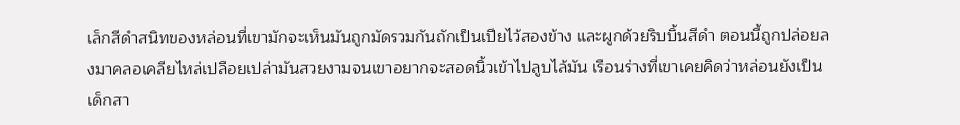เล็กสีดำสนิทของหล่อนที่เขามักจะเห็นมันถูกมัดรวมกันถักเป็นเปียไว้สองข้าง และผูกด้วยริบบิ้นสีดำ ตอนนี้ถูกปล่อยลงมาคลอเคลียไหล่เปลือยเปล่ามันสวยงามจนเขาอยากจะสอดนิ้วเข้าไปลูบไล้มัน เรือนร่างที่เขาเคยคิดว่าหล่อนยังเป็นเด็กสา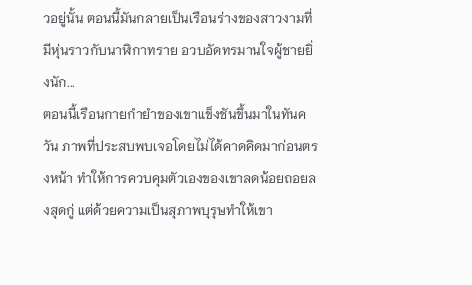วอยู่นั้น ตอนนี้มันกลายเป็นเรือนร่างของสาวงามที่มีหุ่นราวกับนาฬิกาทราย อวบอัดทรมานใจผู้ชายยิ่งนัก...
ตอนนี้เรือนกายกำยำของเขาแข็งชันขึ้นมาในทันควัน ภาพที่ประสบพบเจอโดยไม่ได้คาดคิดมาก่อนตรงหน้า ทำให้การควบคุมตัวเองของเขาลดน้อยถอยลงสุดกู่ แต่ด้วยความเป็นสุภาพบุรุษทำให้เขา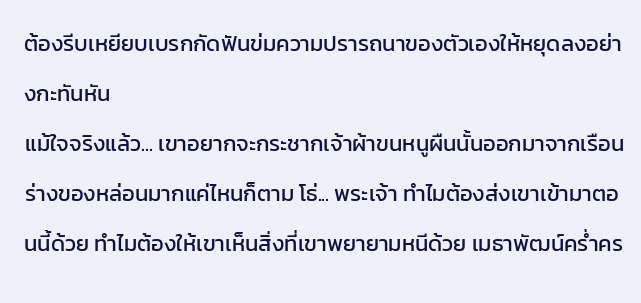ต้องรีบเหยียบเบรกกัดฟันข่มความปรารถนาของตัวเองให้หยุดลงอย่างกะทันหัน
แม้ใจจริงแล้ว... เขาอยากจะกระชากเจ้าผ้าขนหนูผืนนั้นออกมาจากเรือนร่างของหล่อนมากแค่ไหนก็ตาม โธ่... พระเจ้า ทำไมต้องส่งเขาเข้ามาตอนนี้ด้วย ทำไมต้องให้เขาเห็นสิ่งที่เขาพยายามหนีด้วย เมธาพัฒน์คร่ำคร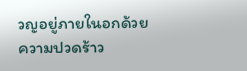วญอยู่ภายในอกด้วยความปวดร้าว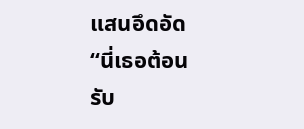แสนอึดอัด
“นี่เธอต้อนรับ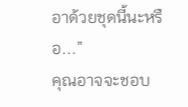อาด้วยชุดนี้นะหรือ...”
คุณอาจจะชอบ